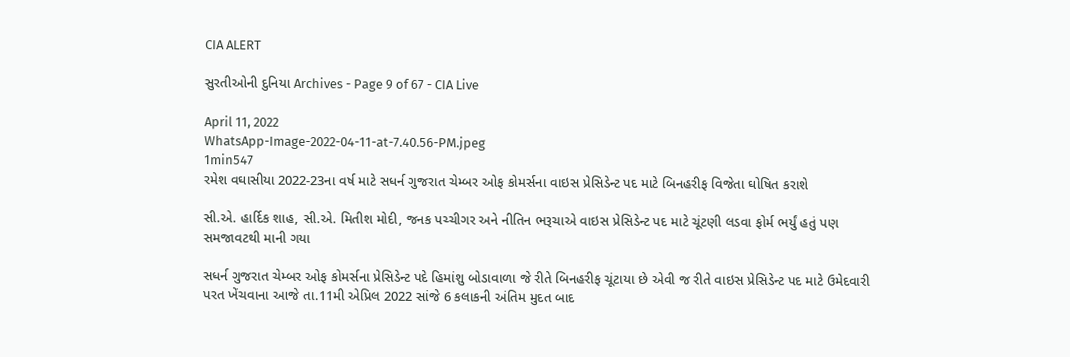CIA ALERT

સુરતીઓની દુનિયા Archives - Page 9 of 67 - CIA Live

April 11, 2022
WhatsApp-Image-2022-04-11-at-7.40.56-PM.jpeg
1min547
રમેશ વઘાસીયા 2022-23ના વર્ષ માટે સધર્ન ગુજરાત ચેમ્બર ઓફ કોમર્સના વાઇસ પ્રેસિડેન્ટ પદ માટે બિનહરીફ વિજેતા ઘોષિત કરાશે

સી.એ. હાર્દિક શાહ, સી.એ. મિતીશ મોદી, જનક પચ્ચીગર અને નીતિન ભરૂચાએ વાઇસ પ્રેસિડેન્ટ પદ માટે ચૂંટણી લડવા ફોર્મ ભર્યું હતું પણ સમજાવટથી માની ગયા

સધર્ન ગુજરાત ચેમ્બર ઓફ કોમર્સના પ્રેસિડેન્ટ પદે હિમાંશુ બોડાવાળા જે રીતે બિનહરીફ ચૂંટાયા છે એવી જ રીતે વાઇસ પ્રેસિડેન્ટ પદ માટે ઉમેદવારી પરત ખેંચવાના આજે તા.11મી એપ્રિલ 2022 સાંજે 6 કલાકની અંતિમ મુદત બાદ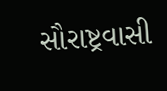સૌરાષ્ટ્રવાસી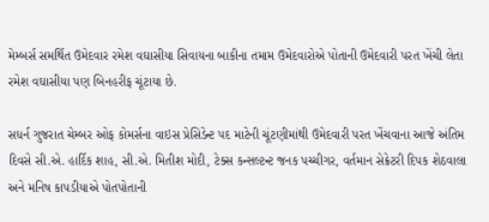મેમ્બર્સ સમર્થિત ઉમેદવાર રમેશ વઘાસીયા સિવાયના બાકીના તમામ ઉમેદવારોએ પોતાની ઉમેદવારી પરત ખેંચી લેતા રમેશ વઘાસીયા પણ બિનહરીફ ચૂંટાયા છે.

સધર્ન ગુજરાત ચેમ્બર ઓફ કોમર્સના વાઇસ પ્રેસિડેન્ટ પદ માટેની ચૂંટણીમાંથી ઉમેદવારી પરત ખેંચવાના આજે અંતિમ દિવસે સી.એ. હાર્દિક શાહ, સી.એ. મિતીશ મોદી, ટેક્સ કન્સલ્ટન્ટ જનક પચ્ચીગર, વર્તમાન સેક્રેટરી દિપક શેઠવાલા અને મનિષ કાપડીયાએ પોતપોતાની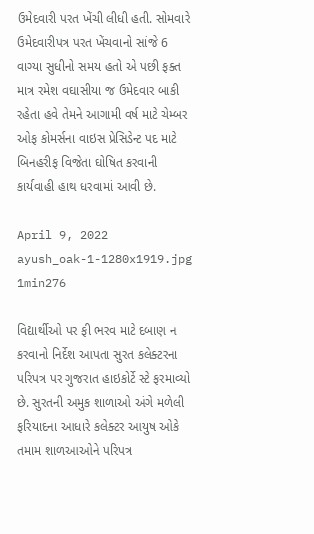ઉમેદવારી પરત ખેંચી લીધી હતી. સોમવારે ઉમેદવારીપત્ર પરત ખેંચવાનો સાંજે 6 વાગ્યા સુધીનો સમય હતો એ પછી ફક્ત માત્ર રમેશ વઘાસીયા જ ઉમેદવાર બાકી રહેતા હવે તેમને આગામી વર્ષ માટે ચેમ્બર ઓફ કોમર્સના વાઇસ પ્રેસિડેન્ટ પદ માટે બિનહરીફ વિજેતા ઘોષિત કરવાની કાર્યવાહી હાથ ધરવામાં આવી છે.

April 9, 2022
ayush_oak-1-1280x1919.jpg
1min276

વિદ્યાર્થીઓ પર ફી ભરવ માટે દબાણ ન કરવાનો નિર્દેશ આપતા સુરત કલેક્ટરના પરિપત્ર પર ગુજરાત હાઇકોર્ટે સ્ટે ફરમાવ્યો છે. સુરતની અમુક શાળાઓ અંગે મળેલી ફરિયાદના આધારે કલેક્ટર આયુષ ઓકે તમામ શાળઆઓને પરિપત્ર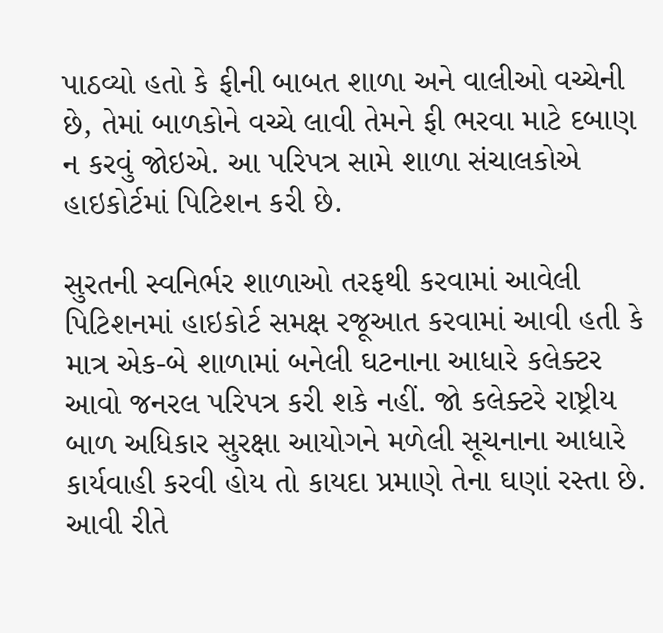પાઠવ્યો હતો કે ફીની બાબત શાળા અને વાલીઓ વચ્ચેની છે, તેમાં બાળકોને વચ્ચે લાવી તેમને ફી ભરવા માટે દબાણ ન કરવું જોઇએ. આ પરિપત્ર સામે શાળા સંચાલકોએ હાઇકોર્ટમાં પિટિશન કરી છે.

સુરતની સ્વનિર્ભર શાળાઓ તરફથી કરવામાં આવેલી પિટિશનમાં હાઇકોર્ટ સમક્ષ રજૂઆત કરવામાં આવી હતી કે માત્ર એક-બે શાળામાં બનેલી ઘટનાના આધારે કલેક્ટર આવો જનરલ પરિપત્ર કરી શકે નહીં. જો કલેક્ટરે રાષ્ટ્રીય બાળ અધિકાર સુરક્ષા આયોગને મળેલી સૂચનાના આધારે કાર્યવાહી કરવી હોય તો કાયદા પ્રમાણે તેના ઘણાં રસ્તા છે. આવી રીતે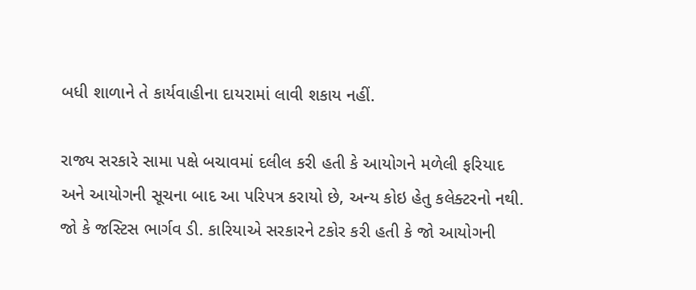બધી શાળાને તે કાર્યવાહીના દાયરામાં લાવી શકાય નહીં.

રાજ્ય સરકારે સામા પક્ષે બચાવમાં દલીલ કરી હતી કે આયોગને મળેલી ફરિયાદ અને આયોગની સૂચના બાદ આ પરિપત્ર કરાયો છે, અન્ય કોઇ હેતુ કલેક્ટરનો નથી. જો કે જસ્ટિસ ભાર્ગવ ડી. કારિયાએ સરકારને ટકોર કરી હતી કે જો આયોગની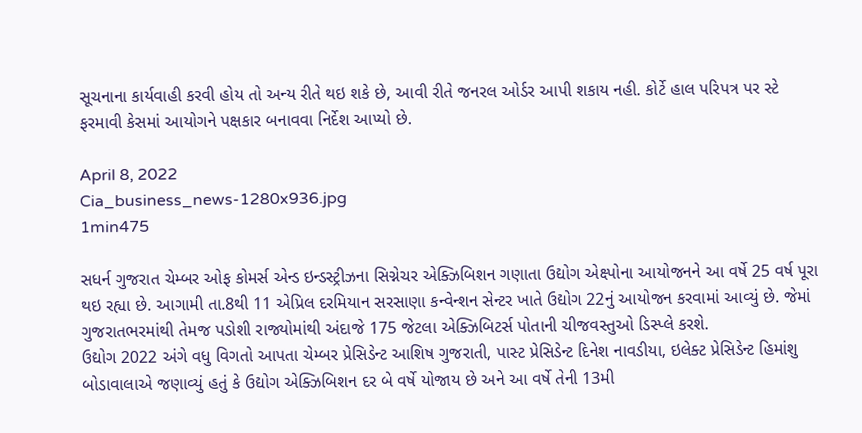સૂચનાના કાર્યવાહી કરવી હોય તો અન્ય રીતે થઇ શકે છે, આવી રીતે જનરલ ઓર્ડર આપી શકાય નહી. કોર્ટે હાલ પરિપત્ર પર સ્ટે ફરમાવી કેસમાં આયોગને પક્ષકાર બનાવવા નિર્દેશ આપ્યો છે.

April 8, 2022
Cia_business_news-1280x936.jpg
1min475

સધર્ન ગુજરાત ચેમ્બર ઓફ કોમર્સ એન્ડ ઇન્ડસ્ટ્રીઝના સિગ્નેચર એક્ઝિબિશન ગણાતા ઉદ્યોગ એક્ષ્પોના આયોજનને આ વર્ષે 25 વર્ષ પૂરા થઇ રહ્યા છે. આગામી તા.8થી 11 એપ્રિલ દરમિયાન સરસાણા કન્વેન્શન સેન્ટર ખાતે ઉદ્યોગ 22નું આયોજન કરવામાં આવ્યું છે. જેમાં ગુજરાતભરમાંથી તેમજ પડોશી રાજ્યોમાંથી અંદાજે 175 જેટલા એક્ઝિબિટર્સ પોતાની ચીજવસ્તુઓ ડિસ્પ્લે કરશે.
ઉદ્યોગ 2022 અંગે વધુ વિગતો આપતા ચેમ્બર પ્રેસિડેન્ટ આશિષ ગુજરાતી, પાસ્ટ પ્રેસિડેન્ટ દિનેશ નાવડીયા, ઇલેક્ટ પ્રેસિડેન્ટ હિમાંશુ બોડાવાલાએ જણાવ્યું હતું કે ઉદ્યોગ એક્ઝિબિશન દર બે વર્ષે યોજાય છે અને આ વર્ષે તેની 13મી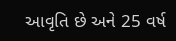આવૃતિ છે અને 25 વર્ષ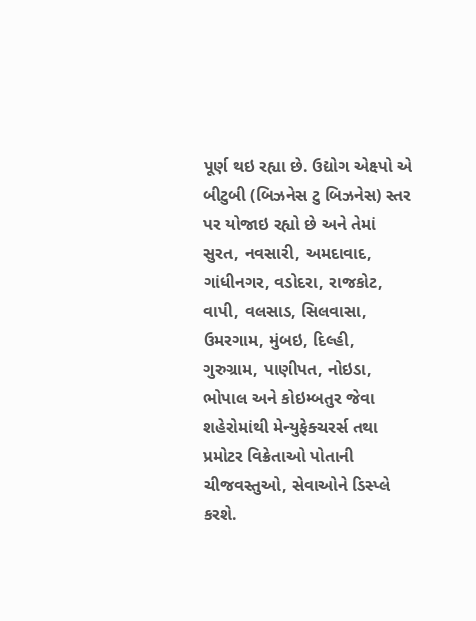પૂર્ણ થઇ રહ્યા છે. ઉદ્યોગ એક્ષ્પો એ બીટુબી (બિઝનેસ ટુ બિઝનેસ) સ્તર પર યોજાઇ રહ્યો છે અને તેમાં સુરત, નવસારી, અમદાવાદ, ગાંધીનગર, વડોદરા, રાજકોટ, વાપી, વલસાડ, સિલવાસા, ઉમરગામ, મુંબઇ, દિલ્હી, ગુરુગ્રામ, પાણીપત, નોઇડા, ભોપાલ અને કોઇમ્બતુર જેવા શહેરોમાંથી મેન્યુફેક્ચરર્સ તથા પ્રમોટર વિક્રેતાઓ પોતાની ચીજવસ્તુઓ, સેવાઓને ડિસ્પ્લે કરશે.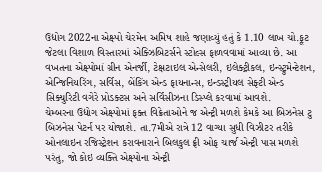ઉદ્યોગ 2022ના એક્ષ્પો ચેરમેન અમિષ શાહે જણાવ્યું હતું કે 1.10 લાખ ચો.ફૂટ જેટલા વિશાળ વિસ્તારમાં એક્ઝિબિટર્સને સ્ટોલ્સ ફાળવવામાં આવ્યા છે. આ વખતના એક્ષ્પોમાં ગ્રીન એનર્જી, ટેક્ષટાઇલ એન્સેલરી, ઇલેક્ટ્રીકલ, ઇન્સ્ટ્રુમેન્ટેશન, એન્જિનિયરિંગ, સર્વિસ, બેંકિંગ એન્ડ ફાયનાન્સ, ઇન્ડસ્ટ્રીયલ સેફ્ટી એન્ડ સિક્યુરિટી વગેરે પ્રોડક્ટસ અને સર્વિસીઝના ડિસ્પ્લે કરવામાં આવશે.
ચેમ્બરના ઉદ્યોગ એક્ષ્પોમાં ફક્ત વિક્રેતાઓને જ એન્ટ્રી મળશે કેમકે આ બિઝનેસ ટુ બિઝનેસ પેટર્ન પર યોજાશે. તા.7મીએ રાત્રે 12 વાગ્યા સુધી વિઝીટર તરીકે ઓનલાઇન રજિસ્ટ્રેશન કરાવનારાને બિલકુલ ફ્રી ઓફ ચાર્જ એન્ટ્રી પાસ મળશે પરંતુ, જો કોઇ વ્યક્તિ એક્ષ્પોના એન્ટ્રી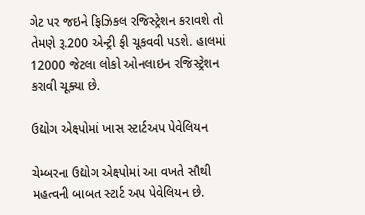ગેટ પર જઇને ફિઝિકલ રજિસ્ટ્રેશન કરાવશે તો તેમણે રૂ.200 એન્ટ્રી ફી ચૂકવવી પડશે. હાલમાં 12000 જેટલા લોકો ઓનલાઇન રજિસ્ટ્રેશન કરાવી ચૂક્યા છે.

ઉદ્યોગ એક્ષ્પોમાં ખાસ સ્ટાર્ટઅપ પેવેલિયન

ચેમ્બરના ઉદ્યોગ એક્ષ્પોમાં આ વખતે સૌથી મહત્વની બાબત સ્ટાર્ટ અપ પેવેલિયન છે.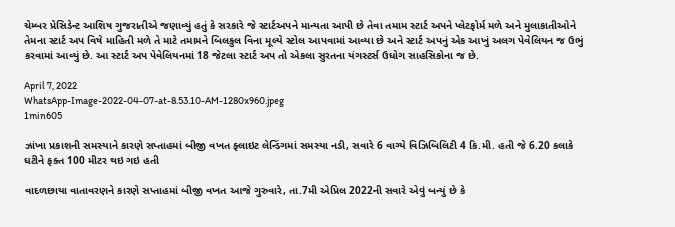ચેમ્બર પ્રેસિડેન્ટ આશિષ ગુજરાતીએ જણાવ્યું હતું કે સરકારે જે સ્ટાર્ટઅપને માન્યતા આપી છે તેવા તમામ સ્ટાર્ટ અપને પ્લેટફોર્મ મળે અને મુલાકાતીઓને તેમના સ્ટાર્ટ અપ વિષે માહિતી મળે તે માટે તમામને બિલકુલ વિના મૂલ્યે સ્ટોલ આપવામાં આવ્યા છે અને સ્ટાર્ટ અપનું એક આખું અલગ પેવેલિયન જ ઉભું કરવામાં આવ્યું છે. આ સ્ટાર્ટ અપ પેવેલિયનમાં 18 જેટલા સ્ટાર્ટ અપ તો એકલા સુરતના યંગસ્ટર્સ ઉધોગ સાહસિકોના જ છે.

April 7, 2022
WhatsApp-Image-2022-04-07-at-8.53.10-AM-1280x960.jpeg
1min605

ઝાંખા પ્રકાશની સમસ્યાને કારણે સપ્તાહમાં બીજી વખત ફ્લાઇટ લેન્ડિંગમાં સમસ્યા નડી, સવારે 6 વાગ્યે વિઝિબિલિટી 4 કિ.મી. હતી જે 6.20 કલાકે ઘટીને ફક્ત 100 મીટર થઇ ગઇ હતી

વાદળછાયા વાતાવરણને કારણે સપ્તાહમાં બીજી વખત આજે ગુરુવારે, તા.7મી એપ્રિલ 2022ની સવારે એવું બન્યું છે કે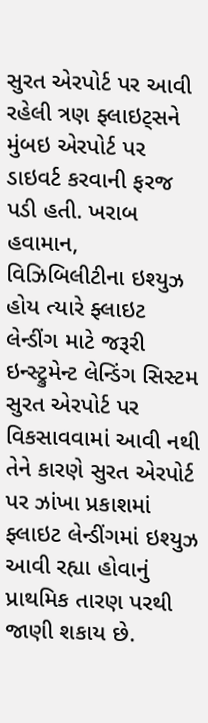સુરત એરપોર્ટ પર આવી રહેલી ત્રણ ફ્લાઇટ્સને મુંબઇ એરપોર્ટ પર ડાઇવર્ટ કરવાની ફરજ પડી હતી. ખરાબ હવામાન, વિઝિબિલીટીના ઇશ્યુઝ હોય ત્યારે ફ્લાઇટ લેન્ડીંગ માટે જરૂરી ઇન્સ્ટ્રુમેન્ટ લેન્ડિંગ સિસ્ટમ સુરત એરપોર્ટ પર વિકસાવવામાં આવી નથી તેને કારણે સુરત એરપોર્ટ પર ઝાંખા પ્રકાશમાં ફ્લાઇટ લેન્ડીંગમાં ઇશ્યુઝ આવી રહ્યા હોવાનું પ્રાથમિક તારણ પરથી જાણી શકાય છે.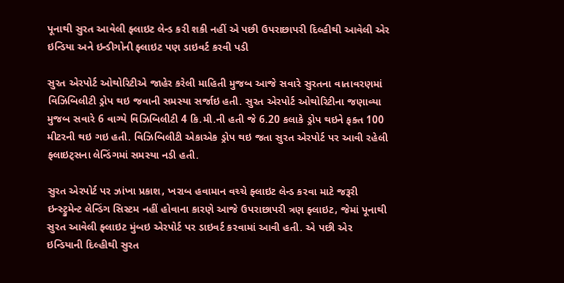પૂનાથી સુરત આવેલી ફ્લાઇટ લેન્ડ કરી શકી નહીં એ પછી ઉપરાછાપરી દિલ્હીથી આવેલી એર ઇન્ડિયા અને ઇન્ડીગોની ફ્લાઇટ પણ ડાઇવર્ટ કરવી પડી

સુરત એરપોર્ટ ઓથોરિટીએ જાહેર કરેલી માહિતી મુજબ આજે સવારે સુરતના વાતાવરણમાં વિઝિબિલીટી ડ્રોપ થઇ જવાની સમસ્યા સર્જાઇ હતી. સુરત એરપોર્ટ ઓથોરિટીના જણાવ્યા મુજબ સવારે 6 વાગ્યે વિઝિબિલીટી 4 કિ.મી.ની હતી જે 6.20 કલાકે ડ્રોપ થઇને ફક્ત 100 મીટરની થઇ ગઇ હતી. વિઝિબિલીટી એકાએક ડ્રોપ થઇ જતા સુરત એરપોર્ટ પર આવી રહેલી ફ્લાઇટ્સના લેન્ડિંગમાં સમસ્યા નડી હતી.

સુરત એરપોર્ટ પર ઝાંખા પ્રકાશ, ખરાબ હવામાન વચ્ચે ફ્લાઇટ લેન્ડ કરવા માટે જરૂરી ઇન્સ્ટ્રુમેન્ટ લેન્ડિંગ સિસ્ટમ નહીં હોવાના કારણે આજે ઉપરાછાપરી ત્રણ ફ્લાઇટ, જેમાં પૂનાથી સુરત આવેલી ફ્લાઇટ મુંબઇ એરપોર્ટ પર ડાઇવર્ટ કરવામાં આવી હતી. એ પછી એર ઇન્ડિયાની દિલ્હીથી સુરત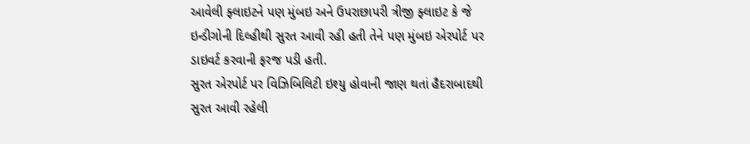આવેલી ફ્લાઇટને પણ મુંબઇ અને ઉપરાછાપરી ત્રીજી ફ્લાઇટ કે જે ઇન્ડીગોની દિલ્હીથી સુરત આવી રહી હતી તેને પણ મુંબઇ એરપોર્ટ પર ડાઇવર્ટ કરવાની ફરજ પડી હતી.
સુરત એરપોર્ટ પર વિઝિબિલિટી ઇશ્યુ હોવાની જાણ થતાં હૈદરાબાદથી સુરત આવી રહેલી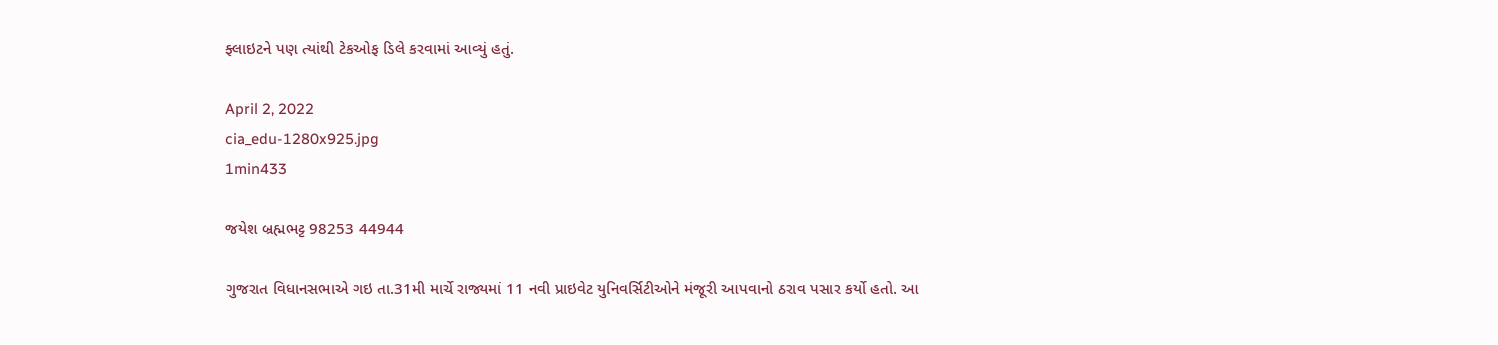ફ્લાઇટને પણ ત્યાંથી ટેકઓફ ડિલે કરવામાં આવ્યું હતું.

April 2, 2022
cia_edu-1280x925.jpg
1min433

જયેશ બ્રહ્મભટ્ટ 98253 44944

ગુજરાત વિધાનસભાએ ગઇ તા.31મી માર્ચે રાજ્યમાં 11 નવી પ્રાઇવેટ યુનિવર્સિટીઓને મંજૂરી આપવાનો ઠરાવ પસાર કર્યો હતો. આ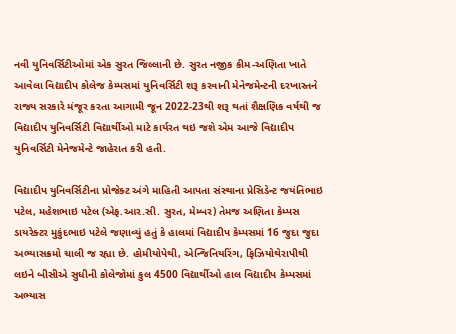નવી યુનિવર્સિટીઓમાં એક સુરત જિલ્લાની છે. સુરત નજીક કીમ-અણિતા ખાતે આવેલા વિદ્યાદીપ કોલેજ કેમ્પસમાં યુનિવર્સિટી શરૂ કરવાની મેનેજમેન્ટની દરખાસ્તને રાજ્ય સરકારે મંજૂર કરતા આગામી જૂન 2022-23થી શરૂ થતાં શૈક્ષણિક વર્ષથી જ વિદ્યાદીપ યુનિવર્સિટી વિદ્યાર્થીઓ માટે કાર્યરત થઇ જશે એમ આજે વિદ્યાદીપ યુનિવર્સિટી મેનેજમેન્ટે જાહેરાત કરી હતી.

વિદ્યાદીપ યુનિવર્સિટીના પ્રોજેક્ટ અંગે માહિતી આપતા સંસ્થાના પ્રેસિડેન્ટ જયંતિભાઇ પટેલ, મહેશભાઇ પટેલ (એફ.આર.સી. સુરત, મેમ્બર) તેમજ અણિતા કેમ્પસ ડાયરેક્ટર મુકુંદભાઇ પટેલે જણાવ્યું હતું કે હાલમાં વિદ્યાદીપ કેમ્પસમાં 16 જુદા જુદા અભ્યાસક્રમો ચાલી જ રહ્યા છે. હોમીયોપેથી, એન્જિનિયરિંગ, ફિઝિયોથેરાપીથી લઇને બીસીએ સુધીની કોલેજોમાં કુલ 4500 વિદ્યાર્થીઓ હાલ વિદ્યાદીપ કેમ્પસમાં અભ્યાસ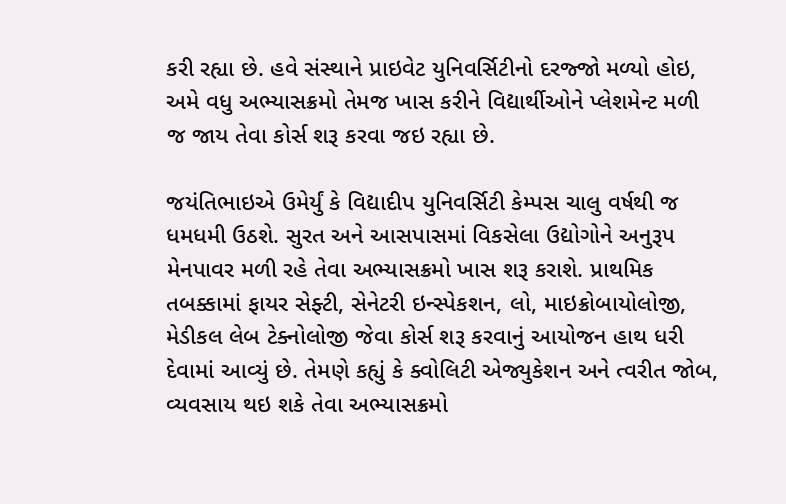કરી રહ્યા છે. હવે સંસ્થાને પ્રાઇવેટ યુનિવર્સિટીનો દરજ્જો મળ્યો હોઇ, અમે વધુ અભ્યાસક્રમો તેમજ ખાસ કરીને વિદ્યાર્થીઓને પ્લેશમેન્ટ મળી જ જાય તેવા કોર્સ શરૂ કરવા જઇ રહ્યા છે.

જયંતિભાઇએ ઉમેર્યું કે વિદ્યાદીપ યુનિવર્સિટી કેમ્પસ ચાલુ વર્ષથી જ ધમધમી ઉઠશે. સુરત અને આસપાસમાં વિકસેલા ઉદ્યોગોને અનુરૂપ મેનપાવર મળી રહે તેવા અભ્યાસક્રમો ખાસ શરૂ કરાશે. પ્રાથમિક તબક્કામાં ફાયર સેફ્ટી, સેનેટરી ઇન્સ્પેકશન, લો, માઇક્રોબાયોલોજી, મેડીકલ લેબ ટેક્નોલોજી જેવા કોર્સ શરૂ કરવાનું આયોજન હાથ ધરી દેવામાં આવ્યું છે. તેમણે કહ્યું કે ક્વોલિટી એજ્યુકેશન અને ત્વરીત જોબ, વ્યવસાય થઇ શકે તેવા અભ્યાસક્રમો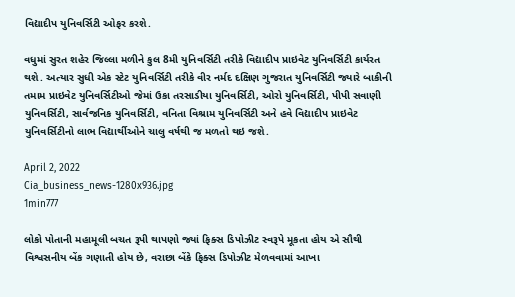વિદ્યાદીપ યુનિવર્સિટી ઓફર કરશે.

વધુમાં સુરત શહેર જિલ્લા મળીને કુલ 8મી યુનિવર્સિટી તરીકે વિદ્યાદીપ પ્રાઇવેટ યુનિવર્સિટી કાર્યરત થશે. અત્યાર સુધી એક સ્ટેટ યુનિવર્સિટી તરીકે વીર નર્મદ દક્ષિણ ગુજરાત યુનિવર્સિટી જ્યારે બાકીની તમામ પ્રાઇવેટ યુનિવર્સિટીઓ જેમાં ઉકા તરસાડીયા યુનિવર્સિટી, ઓરો યુનિવર્સિટી, પીપી સવાણી યુનિવર્સિટી, સાર્વજનિક યુનિવર્સિટી, વનિતા વિશ્રામ યુનિવર્સિટી અને હવે વિદ્યાદીપ પ્રાઇવેટ યુનિવર્સિટીનો લાભ વિદ્યાર્થીઓને ચાલુ વર્ષથી જ મળતો થઇ જશે.

April 2, 2022
Cia_business_news-1280x936.jpg
1min777

લોકો પોતાની મહામૂલી બચત રૂપી થાપણો જ્યાં ફિક્સ ડિપોઝીટ સ્વરૂપે મૂકતા હોય એ સૌથી વિશ્વસનીય બેંક ગણાતી હોય છે, વરાછા બેંકે ફિક્સ ડિપોઝીટ મેળવવામાં આખા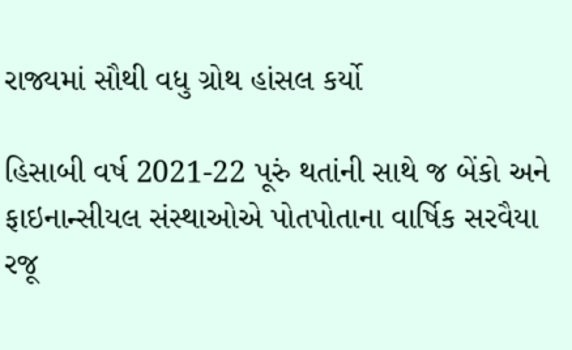રાજ્યમાં સૌથી વધુ ગ્રોથ હાંસલ કર્યો

હિસાબી વર્ષ 2021-22 પૂરું થતાંની સાથે જ બેંકો અને ફાઇનાન્સીયલ સંસ્થાઓએ પોતપોતાના વાર્ષિક સરવૈયા રજૂ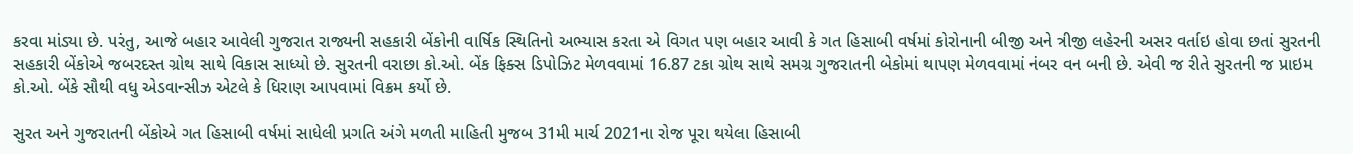કરવા માંડ્યા છે. પરંતુ, આજે બહાર આવેલી ગુજરાત રાજ્યની સહકારી બેંકોની વાર્ષિક સ્થિતિનો અભ્યાસ કરતા એ વિગત પણ બહાર આવી કે ગત હિસાબી વર્ષમાં કોરોનાની બીજી અને ત્રીજી લહેરની અસર વર્તાઇ હોવા છતાં સુરતની સહકારી બેંકોએ જબરદસ્ત ગ્રોથ સાથે વિકાસ સાધ્યો છે. સુરતની વરાછા કો.ઓ. બેંક ફિક્સ ડિપોઝિટ મેળવવામાં 16.87 ટકા ગ્રોથ સાથે સમગ્ર ગુજરાતની બેકોમાં થાપણ મેળવવામાં નંબર વન બની છે. એવી જ રીતે સુરતની જ પ્રાઇમ કો.ઓ. બેંકે સૌથી વધુ એડવાન્સીઝ એટલે કે ધિરાણ આપવામાં વિક્રમ કર્યો છે.

સુરત અને ગુજરાતની બેંકોએ ગત હિસાબી વર્ષમાં સાધેલી પ્રગતિ અંગે મળતી માહિતી મુજબ 31મી માર્ચ 2021ના રોજ પૂરા થયેલા હિસાબી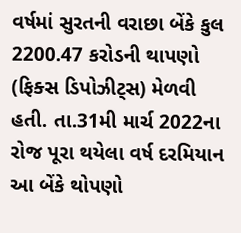વર્ષમાં સુરતની વરાછા બેંકે કુલ 2200.47 કરોડની થાપણો (ફિક્સ ડિપોઝીટ્સ) મેળવી હતી. તા.31મી માર્ચ 2022ના રોજ પૂરા થયેલા વર્ષ દરમિયાન આ બેંકે થોપણો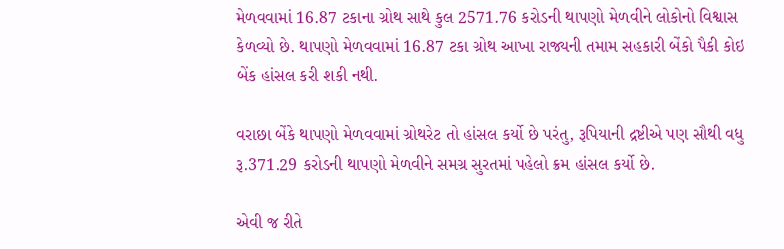મેળવવામાં 16.87 ટકાના ગ્રોથ સાથે કુલ 2571.76 કરોડની થાપણો મેળવીને લોકોનો વિશ્વાસ કેળવ્યો છે. થાપણો મેળવવામાં 16.87 ટકા ગ્રોથ આખા રાજ્યની તમામ સહકારી બેંકો પૈકી કોઇ બેંક હાંસલ કરી શકી નથી.

વરાછા બેંકે થાપણો મેળવવામાં ગ્રોથરેટ તો હાંસલ કર્યો છે પરંતુ, રૂપિયાની દ્રષ્ટીએ પણ સૌથી વધુ રૂ.371.29 કરોડની થાપણો મેળવીને સમગ્ર સુરતમાં પહેલો ક્રમ હાંસલ કર્યો છે.

એવી જ રીતે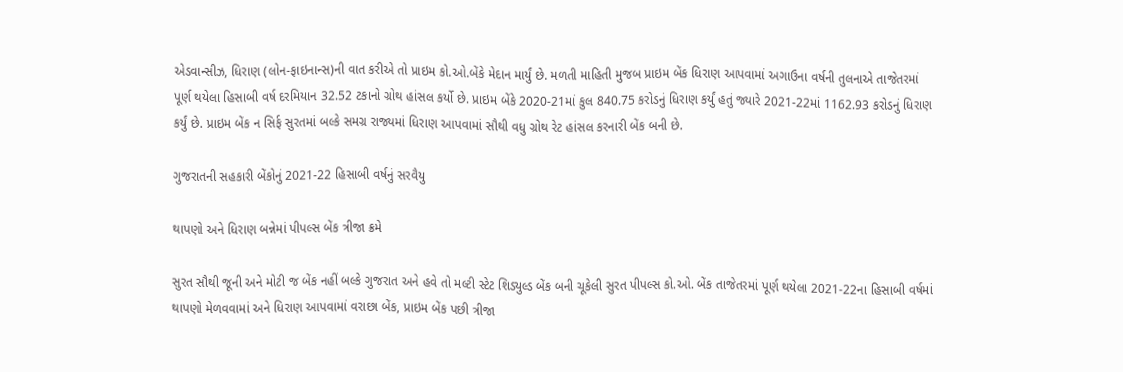એડવાન્સીઝ, ધિરાણ (લોન-ફાઇનાન્સ)ની વાત કરીએ તો પ્રાઇમ કો.ઓ.બેંકે મેદાન માર્યું છે. મળતી માહિતી મુજબ પ્રાઇમ બેંક ધિરાણ આપવામાં અગાઉના વર્ષની તુલનાએ તાજેતરમાં પૂર્ણ થયેલા હિસાબી વર્ષ દરમિયાન 32.52 ટકાનો ગ્રોથ હાંસલ કર્યો છે. પ્રાઇમ બેંકે 2020-21માં કુલ 840.75 કરોડનું ધિરાણ કર્યું હતું જ્યારે 2021-22માં 1162.93 કરોડનું ધિરાણ કર્યું છે. પ્રાઇમ બેંક ન સિર્ફ સુરતમાં બલ્કે સમગ્ર રાજ્યમાં ધિરાણ આપવામાં સૌથી વધુ ગ્રોથ રેટ હાંસલ કરનારી બેંક બની છે.

ગુજરાતની સહકારી બેંકોનું 2021-22 હિસાબી વર્ષનું સરવૈયુ

થાપણો અને ધિરાણ બન્નેમાં પીપલ્સ બેંક ત્રીજા ક્રમે

સુરત સૌથી જૂની અને મોટી જ બેંક નહીં બલ્કે ગુજરાત અને હવે તો મલ્ટી સ્ટેટ શિડ્યુલ્ડ બેંક બની ચૂકેલી સુરત પીપલ્સ કો.ઓ. બેંક તાજેતરમાં પૂર્ણ થયેલા 2021-22ના હિસાબી વર્ષમાં થાપણો મેળવવામાં અને ધિરાણ આપવામાં વરાછા બેંક, પ્રાઇમ બેંક પછી ત્રીજા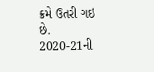ક્રમે ઉતરી ગઇ છે. 2020-21ની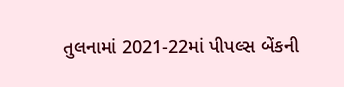તુલનામાં 2021-22માં પીપલ્સ બેંકની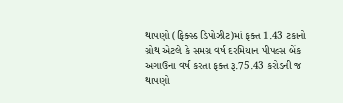થાપણો (ફિક્સ્ડ ડિપોઝીટ)માં ફક્ત 1.43 ટકાનો ગ્રોથ એટલે કે સમગ્ર વર્ષ દરમિયાન પીપલ્સ બેંક અગાઉના વર્ષ કરતા ફક્ત રૂ.75.43 કરોડની જ થાપણો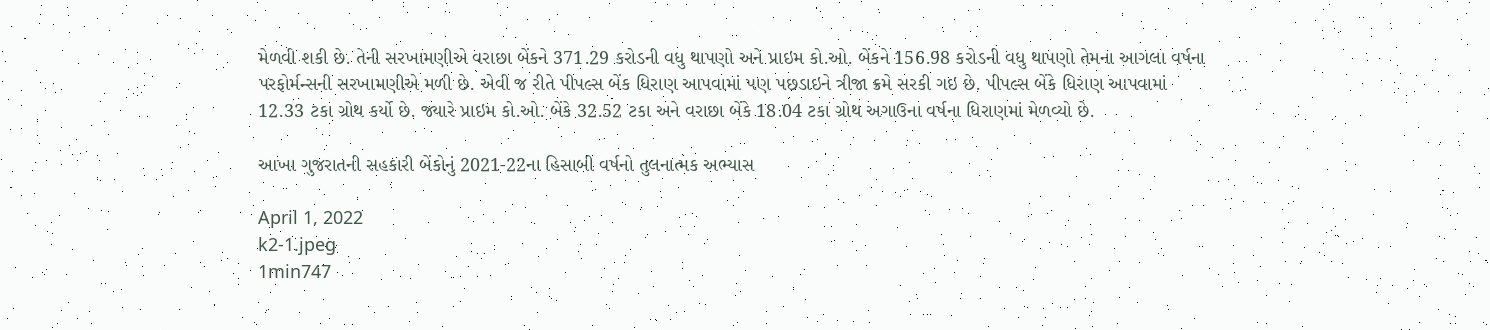મેળવી શકી છે. તેની સરખામણીએ વરાછા બેંકને 371.29 કરોડની વધુ થાપણો અને પ્રાઇમ કો.ઓ. બેંકને 156.98 કરોડની વધુ થાપણો તેમના આગલા વર્ષના પરફોર્મન્સની સરખામણીએ મળી છે. એવી જ રીતે પીપલ્સ બેંક ધિરાણ આપવામાં પણ પછડાઇને ત્રીજા ક્રમે સરકી ગઇ છે. પીપલ્સ બેંકે ધિરાણ આપવામાં 12.33 ટકા ગ્રોથ કર્યો છે. જ્યારે પ્રાઇમ કો.ઓ. બેંકે 32.52 ટકા અને વરાછા બેંકે 18.04 ટકા ગ્રોથ અગાઉના વર્ષના ધિરાણમાં મેળવ્યો છે.

આખા ગુજરાતની સહકારી બેંકોનું 2021-22ના હિસાબી વર્ષનો તુલનાત્મક અભ્યાસ

April 1, 2022
k2-1.jpeg
1min747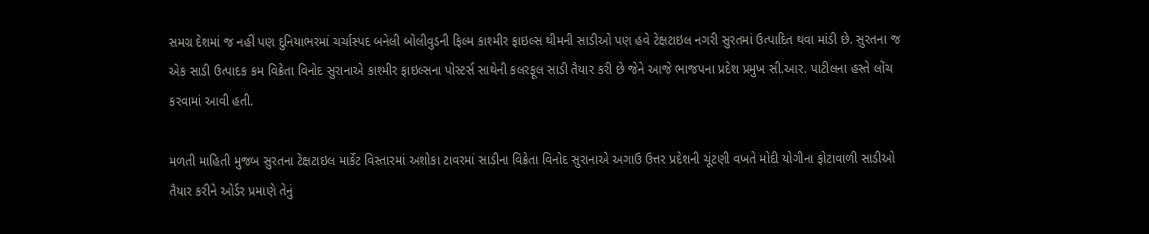સમગ્ર દેશમાં જ નહીં પણ દુનિયાભરમાં ચર્ચાસ્પદ બનેલી બોલીવુડની ફિલ્મ કાશ્મીર ફાઇલ્સ થીમની સાડીઓ પણ હવે ટેક્ષટાઇલ નગરી સુરતમાં ઉત્પાદિત થવા માંડી છે. સુરતના જ એક સાડી ઉત્પાદક કમ વિક્રેતા વિનોદ સુરાનાએ કાશ્મીર ફાઇલ્સના પોસ્ટર્સ સાથેની કલરફૂલ સાડી તૈયાર કરી છે જેને આજે ભાજપના પ્રદેશ પ્રમુખ સી.આર. પાટીલના હસ્તે લોંચ કરવામાં આવી હતી.

મળતી માહિતી મુજબ સુરતના ટેક્ષટાઇલ માર્કેટ વિસ્તારમાં અશોકા ટાવરમાં સાડીના વિક્રેતા વિનોદ સુરાનાએ અગાઉ ઉત્તર પ્રદેશની ચૂંટણી વખતે મોદી યોગીના ફોટાવાળી સાડીઓ તૈયાર કરીને ઓર્ડર પ્રમાણે તેનું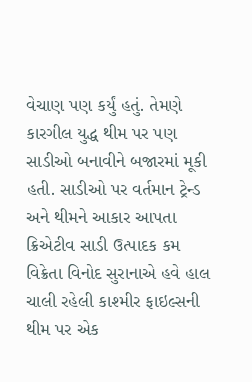વેચાણ પણ કર્યું હતું. તેમણે કારગીલ યુદ્ધ થીમ પર પણ સાડીઓ બનાવીને બજારમાં મૂકી હતી. સાડીઓ પર વર્તમાન ટ્રેન્ડ અને થીમને આકાર આપતા ક્રિએટીવ સાડી ઉત્પાદક કમ વિક્રેતા વિનોદ સુરાનાએ હવે હાલ ચાલી રહેલી કાશ્મીર ફાઇલ્સની થીમ પર એક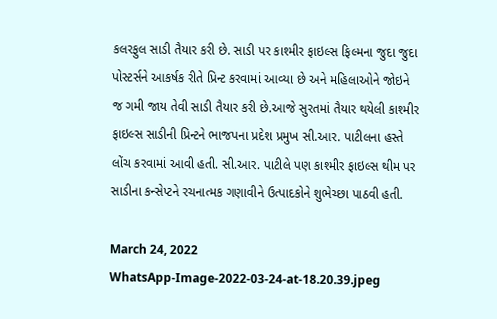કલરફુલ સાડી તૈયાર કરી છે. સાડી પર કાશ્મીર ફાઇલ્સ ફિલ્મના જુદા જુદા પોસ્ટર્સને આકર્ષક રીતે પ્રિન્ટ કરવામાં આવ્યા છે અને મહિલાઓને જોઇને જ ગમી જાય તેવી સાડી તૈયાર કરી છે.આજે સુરતમાં તૈયાર થયેલી કાશ્મીર ફાઇલ્સ સાડીની પ્રિન્ટને ભાજપના પ્રદેશ પ્રમુખ સી.આર. પાટીલના હસ્તે લોંચ કરવામાં આવી હતી. સી.આર. પાટીલે પણ કાશ્મીર ફાઇલ્સ થીમ પર સાડીના કન્સેપ્ટને રચનાત્મક ગણાવીને ઉત્પાદકોને શુભેચ્છા પાઠવી હતી.

March 24, 2022
WhatsApp-Image-2022-03-24-at-18.20.39.jpeg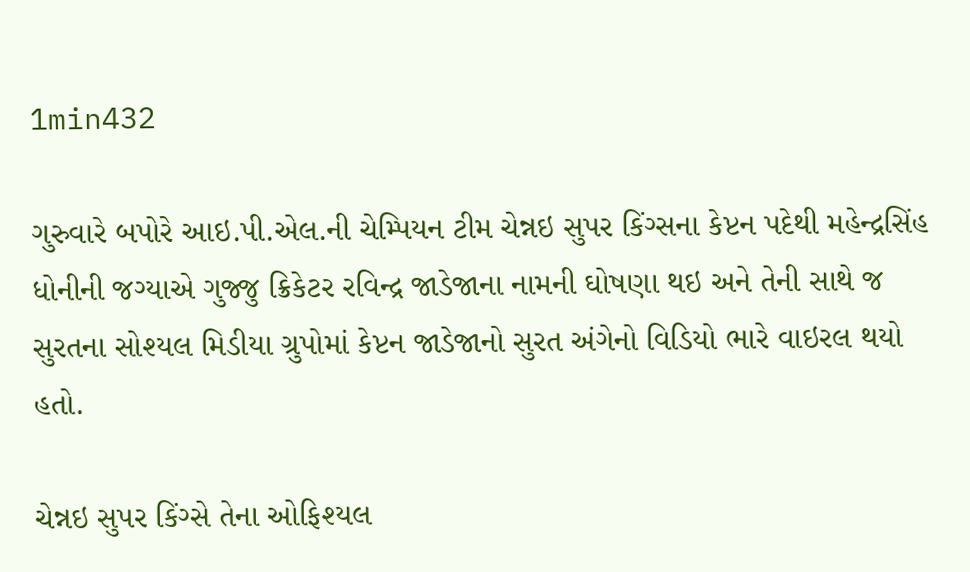1min432

ગુરુવારે બપોરે આઇ.પી.એલ.ની ચેમ્પિયન ટીમ ચેન્નઇ સુપર કિંગ્સના કેપ્ટન પદેથી મહેન્દ્રસિંહ ધોનીની જગ્યાએ ગુજ્જુ ક્રિકેટર રવિન્દ્ર જાડેજાના નામની ઘોષણા થઇ અને તેની સાથે જ સુરતના સોશ્યલ મિડીયા ગ્રુપોમાં કેપ્ટન જાડેજાનો સુરત અંગેનો વિડિયો ભારે વાઇરલ થયો હતો.

ચેન્નઇ સુપર કિંગ્સે તેના ઓફિશ્યલ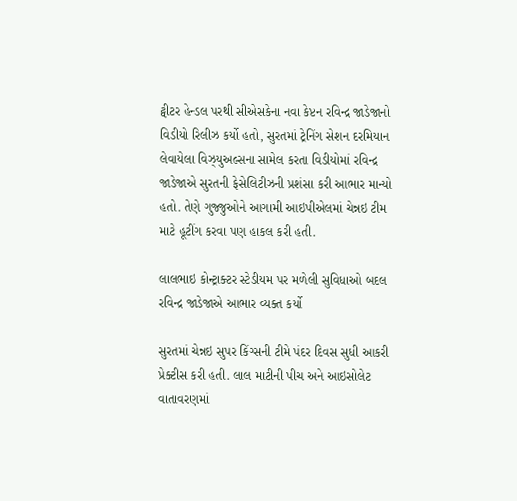ટ્વીટર હેન્ડલ પરથી સીએસકેના નવા કેપ્ટન રવિન્દ્ર જાડેજાનો વિડીયો રિલીઝ કર્યો હતો, સુરતમાં ટ્રેનિંગ સેશન દરમિયાન લેવાયેલા વિઝ્યુઅલ્સના સામેલ કરતા વિડીયોમાં રવિન્દ્ર જાડેજાએ સુરતની ફેસેલિટીઝની પ્રશંસા કરી આભાર માન્યો હતો. તેણે ગુજ્જુઓને આગામી આઇપીએલમાં ચેન્નઇ ટીમ માટે હૂટીંગ કરવા પણ હાકલ કરી હતી.

લાલભાઇ કોન્ટ્રાક્ટર સ્ટેડીયમ પર મળેલી સુવિધાઓ બદલ રવિન્દ્ર જાડેજાએ આભાર વ્યક્ત કર્યો

સુરતમાં ચેન્નઇ સુપર કિંગ્સની ટીમે પંદર દિવસ સુધી આકરી પ્રેક્ટીસ કરી હતી. લાલ માટીની પીચ અને આઇસોલેટ વાતાવરણમાં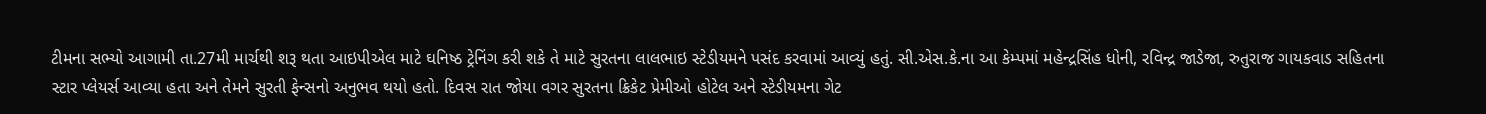ટીમના સભ્યો આગામી તા.27મી માર્ચથી શરૂ થતા આઇપીએલ માટે ઘનિષ્ઠ ટ્રેનિંગ કરી શકે તે માટે સુરતના લાલભાઇ સ્ટેડીયમને પસંદ કરવામાં આવ્યું હતું. સી.એસ.કે.ના આ કેમ્પમાં મહેન્દ્રસિંહ ધોની, રવિન્દ્ર જાડેજા, રુતુરાજ ગાયકવાડ સહિતના સ્ટાર પ્લેયર્સ આવ્યા હતા અને તેમને સુરતી ફેન્સનો અનુભવ થયો હતો. દિવસ રાત જોયા વગર સુરતના ક્રિકેટ પ્રેમીઓ હોટેલ અને સ્ટેડીયમના ગેટ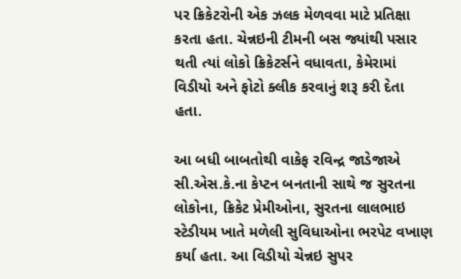પર ક્રિકેટરોની એક ઝલક મેળવવા માટે પ્રતિક્ષા કરતા હતા. ચેન્નઇની ટીમની બસ જ્યાંથી પસાર થતી ત્યાં લોકો ક્રિકેટર્સને વધાવતા, કેમેરામાં વિડીયો અને ફોટો ક્લીક કરવાનું શરૂ કરી દેતા હતા.

આ બધી બાબતોથી વાકેફ રવિન્દ્ર જાડેજાએ સી.એસ.કે.ના કેપ્ટન બનતાની સાથે જ સુરતના લોકોના, ક્રિકેટ પ્રેમીઓના, સુરતના લાલભાઇ સ્ટેડીયમ ખાતે મળેલી સુવિધાઓના ભરપેટ વખાણ કર્યા હતા. આ વિડીયો ચેન્નઇ સુપર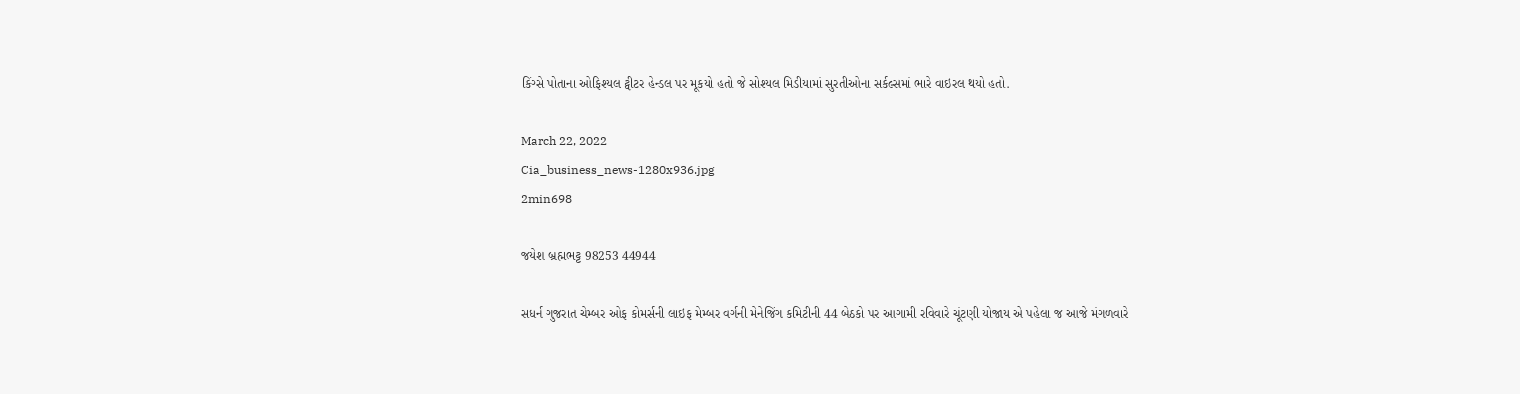કિંગ્સે પોતાના ઓફિશ્યલ ટ્વીટર હેન્ડલ પર મૂકયો હતો જે સોશ્યલ મિડીયામાં સુરતીઓના સર્કલ્સમાં ભારે વાઇરલ થયો હતો.

March 22, 2022
Cia_business_news-1280x936.jpg
2min698

જયેશ બ્રહ્મભટ્ટ 98253 44944

સધર્ન ગુજરાત ચેમ્બર ઓફ કોમર્સની લાઇફ મેમ્બર વર્ગની મેનેજિંગ કમિટીની 44 બેઠકો પર આગામી રવિવારે ચૂંટણી યોજાય એ પહેલા જ આજે મંગળવારે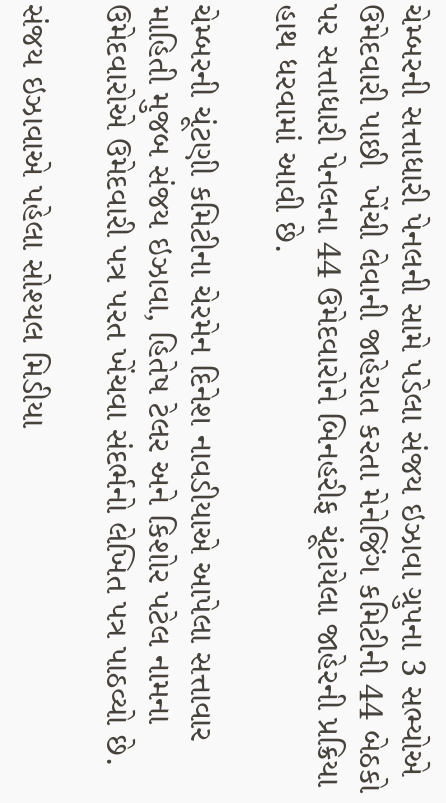ચેમ્બરની સત્તાધારી પેનલની સામે પડેલા સંજય ઇઝાવા ગ્રુપના 3 સભ્યોએ ઉમેદવારી પાછી  ખેંચી લેવાની જાહેરાત કરતા મેનેજિંગ કમિટીની 44 બેઠકો પર સત્તાધારી પેનલના 44 ઉમેદવારોને બિનહરીફ ચૂંટાયેલા જાહેરની પ્રક્રિયા હાથ ધરવામાં આવી છે.

ચેમ્બરની ચૂંટણી કમિટીના ચેરમેન દિનેશ નાવડીયાએ આપેલા સત્તાવાર માહિતી મુજબ સંજય ઇઝાવા, હિતેષ ટેલર અને કિશોર પટેલ નામના ઉમેદવારોએ ઉમેદવારી પત્ર પરત ખેંચવા સંદર્ભનો લેખિત પત્ર પાઠવ્યો છે.

સંજય ઇઝાવાએ પહેલા સોશ્યલ મિડીયા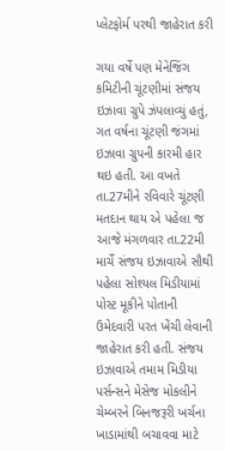પ્લેટફોર્મ પરથી જાહેરાત કરી

ગયા વર્ષે પણ મેનેજિંગ કમિટીની ચૂંટણીમાં સંજય ઇઝાવા ગ્રુપે ઝંપલાવ્યું હતું, ગત વર્ષના ચૂંટણી જંગમાં ઇઝાવા ગ્રુપની કારમી હાર થઇ હતી. આ વખતે તા.27મીને રવિવારે ચૂંટણી મતદાન થાય એ પહેલા જ આજે મંગળવાર તા.22મી માર્ચે સંજય ઇઝાવાએ સૌથી પહેલા સોશ્યલ મિડીયામાં પોસ્ટ મૂકીને પોતાની ઉમેદવારી પરત ખેંચી લેવાની જાહેરાત કરી હતી. સંજય ઇઝાવાએ તમામ મિડીયા પર્સન્સને મેસેજ મોકલીને ચેમ્બરને બિનજરૂરી ખર્ચના ખાડામાંથી બચાવવા માટે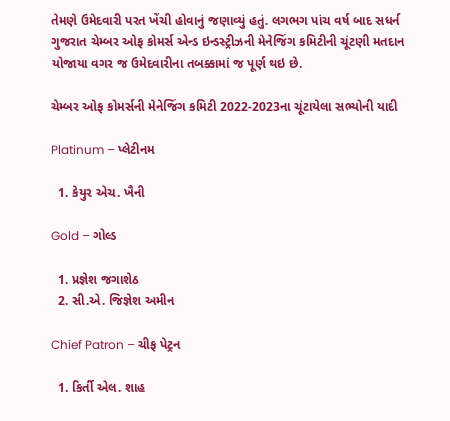તેમણે ઉમેદવારી પરત ખેંચી હોવાનું જણાવ્યું હતું. લગભગ પાંચ વર્ષ બાદ સધર્ન ગુજરાત ચેમ્બર ઓફ કોમર્સ એન્ડ ઇન્ડસ્ટ્રીઝની મેનેજિંગ કમિટીની ચૂંટણી મતદાન યોજાયા વગર જ ઉમેદવારીના તબક્કામાં જ પૂર્ણ થઇ છે.

ચેમ્બર ઓફ કોમર્સની મેનેજિંગ કમિટી 2022-2023ના ચૂંટાયેલા સભ્યોની યાદી

Platinum – પ્લેટીનમ

  1. કેયુર એચ. ખૈની

Gold – ગોલ્ડ

  1. પ્રજ્ઞેશ જગાશેઠ
  2. સી.એ. જિજ્ઞેશ અમીન

Chief Patron – ચીફ પેટ્રન

  1. કિર્તી એલ. શાહ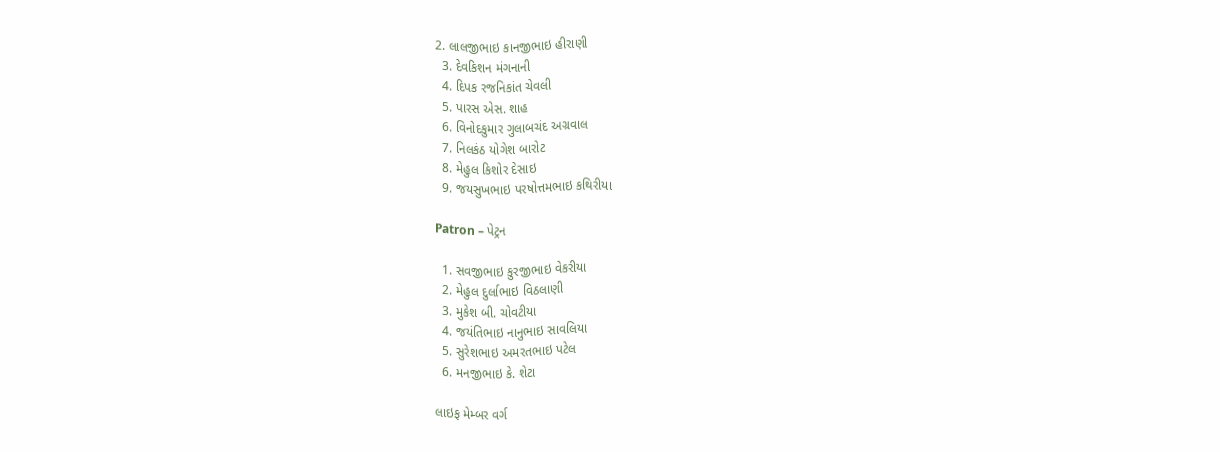2. લાલજીભાઇ કાનજીભાઇ હીરાણી
  3. દેવકિશન મંગનાની
  4. દિપક રજનિકાંત ચેવલી
  5. પારસ એસ. શાહ
  6. વિનોદકુમાર ગુલાબચંદ અગ્રવાલ
  7. નિલકંઠ યોગેશ બારોટ
  8. મેહુલ કિશોર દેસાઇ
  9. જયસુખભાઇ પરષોત્તમભાઇ કથિરીયા

Patron – પેટ્રન

  1. સવજીભાઇ કુરજીભાઇ વેકરીયા
  2. મેહુલ દુર્લાભાઇ વિઠલાણી
  3. મુકેશ બી. ચોવટીયા
  4. જયંતિભાઇ નાનુભાઇ સાવલિયા
  5. સુરેશભાઇ અમરતભાઇ પટેલ
  6. મનજીભાઇ કે. શેટા

લાઇફ મેમ્બર વર્ગ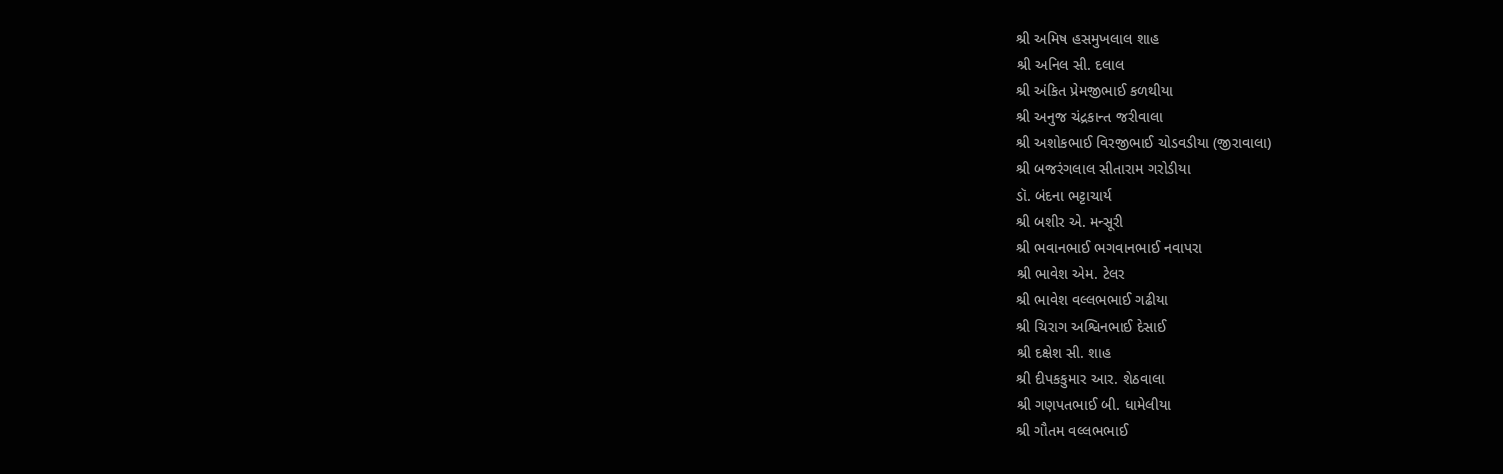શ્રી અમિષ હસમુખલાલ શાહ
શ્રી અનિલ સી. દલાલ
શ્રી અંકિત પ્રેમજીભાઈ કળથીયા
શ્રી અનુજ ચંદ્રકાન્ત જરીવાલા
શ્રી અશોકભાઈ વિરજીભાઈ ચોડવડીયા (જીરાવાલા)
શ્રી બજરંગલાલ સીતારામ ગરોડીયા
ડૉ. બંદના ભટ્ટાચાર્ય
શ્રી બશીર એ. મન્સૂરી
શ્રી ભવાનભાઈ ભગવાનભાઈ નવાપરા
શ્રી ભાવેશ એમ. ટેલર
શ્રી ભાવેશ વલ્લભભાઈ ગઢીયા
શ્રી ચિરાગ અશ્વિનભાઈ દેસાઈ
શ્રી દક્ષેશ સી. શાહ
શ્રી દીપકકુમાર આર. શેઠવાલા
શ્રી ગણપતભાઈ બી. ધામેલીયા
શ્રી ગૌતમ વલ્લભભાઈ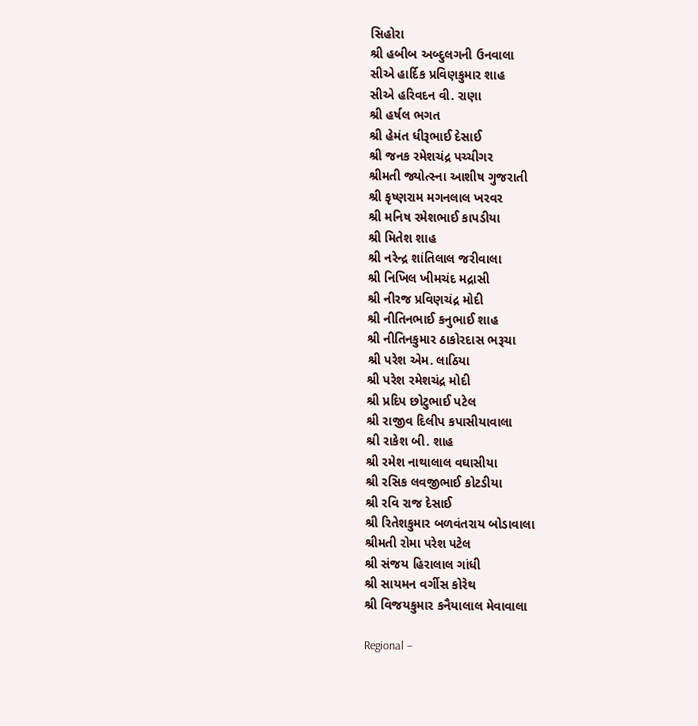સિહોરા
શ્રી હબીબ અબ્દુલગની ઉનવાલા
સીએ હાર્દિક પ્રવિણકુમાર શાહ
સીએ હરિવદન વી. રાણા
શ્રી હર્ષલ ભગત
શ્રી હેમંત ધીરૂભાઈ દેસાઈ
શ્રી જનક રમેશચંદ્ર પચ્ચીગર
શ્રીમતી જ્યોત્સ્ના આશીષ ગુજરાતી
શ્રી કૃષ્ણરામ મગનલાલ ખરવર
શ્રી મનિષ રમેશભાઈ કાપડીયા
શ્રી મિતેશ શાહ
શ્રી નરેન્દ્ર શાંતિલાલ જરીવાલા
શ્રી નિખિલ ખીમચંદ મદ્રાસી
શ્રી નીરજ પ્રવિણચંદ્ર મોદી
શ્રી નીતિનભાઈ કનુભાઈ શાહ
શ્રી નીતિનકુમાર ઠાકોરદાસ ભરૂચા
શ્રી પરેશ એમ. લાઠિયા
શ્રી પરેશ રમેશચંદ્ર મોદી
શ્રી પ્રદિપ છોટુભાઈ પટેલ
શ્રી રાજીવ દિલીપ કપાસીયાવાલા
શ્રી રાકેશ બી. શાહ
શ્રી રમેશ નાથાલાલ વઘાસીયા
શ્રી રસિક લવજીભાઈ કોટડીયા
શ્રી રવિ રાજ દેસાઈ
શ્રી રિતેશકુમાર બળવંતરાય બોડાવાલા
શ્રીમતી રોમા પરેશ પટેલ
શ્રી સંજય હિરાલાલ ગાંધી
શ્રી સાયમન વર્ગીસ કોરેથ
શ્રી વિજયકુમાર કનૈયાલાલ મેવાવાલા

Regional –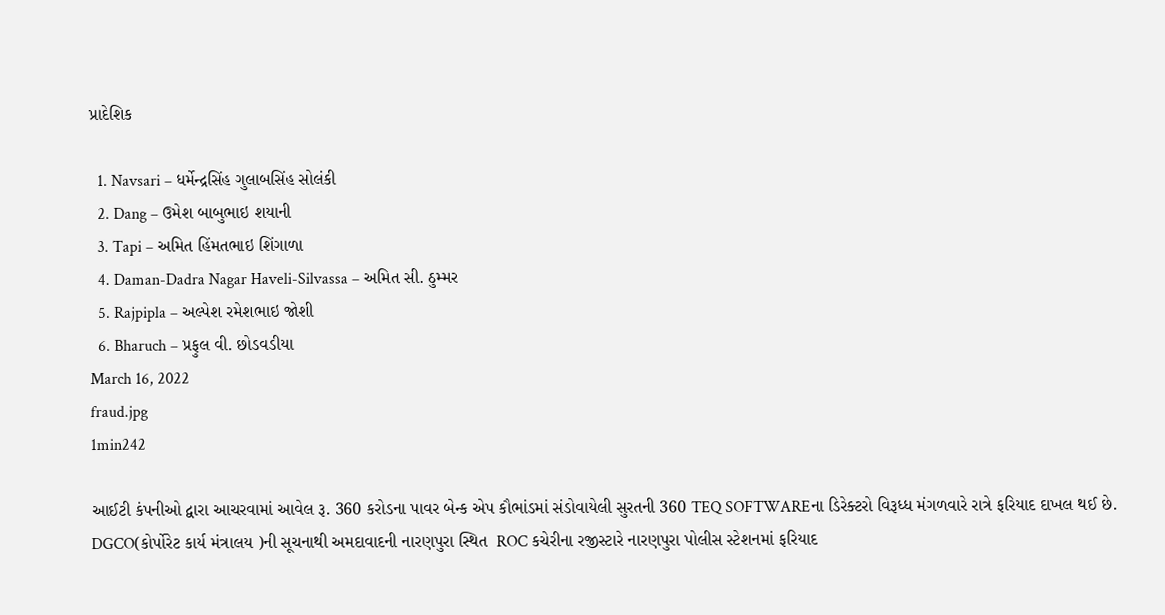પ્રાદેશિક

  1. Navsari – ધર્મેન્દ્રસિંહ ગુલાબસિંહ સોલંકી
  2. Dang – ઉમેશ બાબુભાઇ શયાની
  3. Tapi – અમિત હિંમતભાઇ શિંગાળા
  4. Daman-Dadra Nagar Haveli-Silvassa – અમિત સી. ઠુમ્મર
  5. Rajpipla – અલ્પેશ રમેશભાઇ જોશી
  6. Bharuch – પ્રફુલ વી. છોડવડીયા
March 16, 2022
fraud.jpg
1min242

આઈટી કંપનીઓ દ્વારા આચરવામાં આવેલ રૂ. 360 કરોડના પાવર બેન્ક એપ કૌભાંડમાં સંડોવાયેલી સુરતની 360 TEQ SOFTWAREના ડિરેક્ટરો વિરૂધ્ધ મંગળવારે રાત્રે ફરિયાદ દાખલ થઈ છે. DGCO(કોર્પોરેટ કાર્ય મંત્રાલય )ની સૂચનાથી અમદાવાદની નારણપુરા સ્થિત  ROC કચેરીના રજીસ્ટારે નારણપુરા પોલીસ સ્ટેશનમાં ફરિયાદ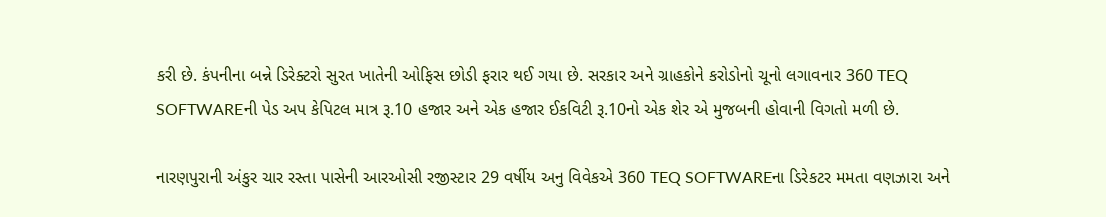કરી છે. કંપનીના બન્ને ડિરેક્ટરો સુરત ખાતેની ઓફિસ છોડી ફરાર થઈ ગયા છે. સરકાર અને ગ્રાહકોને કરોડોનો ચૂનો લગાવનાર 360 TEQ SOFTWAREની પેડ અપ કેપિટલ માત્ર રૂ.10 હજાર અને એક હજાર ઈકવિટી રૂ.10નો એક શેર એ મુજબની હોવાની વિગતો મળી છે.

નારણપુરાની અંકુર ચાર રસ્તા પાસેની આરઓસી રજીસ્ટાર 29 વર્ષીય અનુ વિવેકએ 360 TEQ SOFTWAREના ડિરેકટર મમતા વણઝારા અને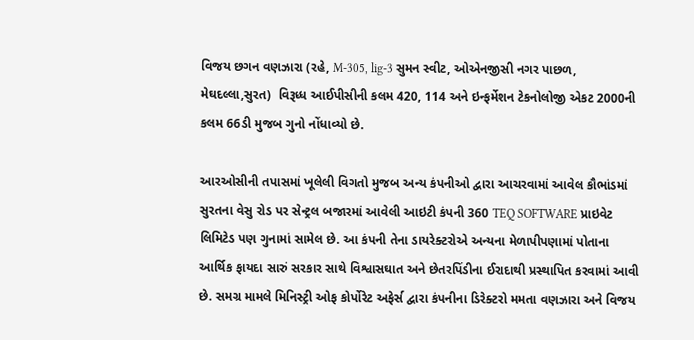વિજય છગન વણઝારા (રહે, M-305, lig-3 સુમન સ્વીટ, ઓએનજીસી નગર પાછળ, મેઘદલ્લા,સુરત)  વિરૂધ્ધ આઈપીસીની કલમ 420, 114 અને ઇન્ફર્મેશન ટેકનોલોજી એકટ 2000ની કલમ 66ડી મુજબ ગુનો નોંધાવ્યો છે.

આરઓસીની તપાસમાં ખૂલેલી વિગતો મુજબ અન્ય કંપનીઓ દ્વારા આચરવામાં આવેલ કૌભાંડમાં સુરતના વેસુ રોડ પર સેન્ટ્રલ બજારમાં આવેલી આઇટી કંપની 360 TEQ SOFTWARE પ્રાઇવેટ લિમિટેડ પણ ગુનામાં સામેલ છે. આ કંપની તેના ડાયરેક્ટરોએ અન્યના મેળાપીપણામાં પોતાના આર્થિક ફાયદા સારું સરકાર સાથે વિશ્વાસઘાત અને છેતરપિંડીના ઈરાદાથી પ્રસ્થાપિત કરવામાં આવી છે. સમગ્ર મામલે મિનિસ્ટ્રી ઓફ કોર્પોરેટ અફેર્સ દ્વારા કંપનીના ડિરેક્ટરો મમતા વણઝારા અને વિજય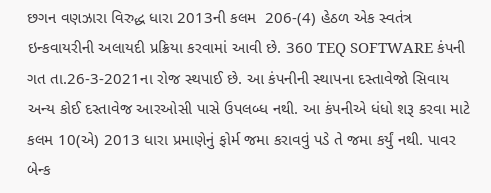છગન વણઝારા વિરુદ્ધ ધારા 2013ની કલમ  206-(4) હેઠળ એક સ્વતંત્ર ઇન્કવાયરીની અલાયદી પ્રક્રિયા કરવામાં આવી છે. 360 TEQ SOFTWARE કંપની ગત તા.26-3-2021ના રોજ સ્થપાઈ છે. આ કંપનીની સ્થાપના દસ્તાવેજો સિવાય અન્ય કોઈ દસ્તાવેજ આરઓસી પાસે ઉપલબ્ધ નથી. આ કંપનીએ ધંધો શરૂ કરવા માટે કલમ 10(એ) 2013 ધારા પ્રમાણેનું ફોર્મ જમા કરાવવું પડે તે જમા કર્યું નથી. પાવર બેન્ક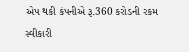એપ થકી કંપનીએ રૂ.360 કરોડની રકમ સ્વીકારી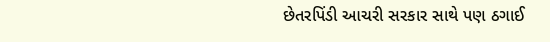છેતરપિંડી આચરી સરકાર સાથે પણ ઠગાઈ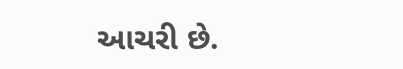આચરી છે.